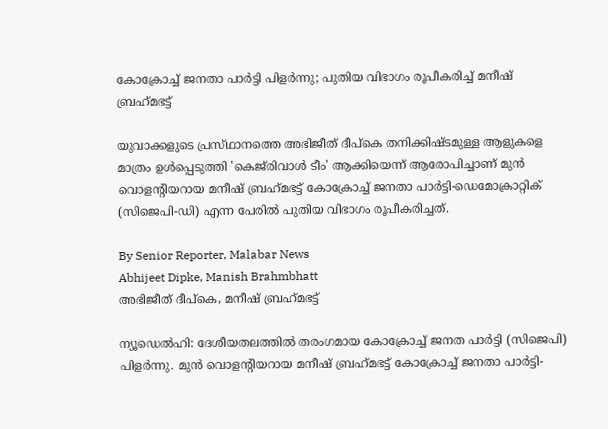കോക്രോച്ച് ജനതാ പാർട്ടി പിളർന്നു; പുതിയ വിഭാഗം രൂപീകരിച്ച് മനീഷ് ബ്രഹ്‌മഭട്ട്

യുവാക്കളുടെ പ്രസ്‌ഥാനത്തെ അഭിജീത് ദീപ്‌കെ തനിക്കിഷ്‌ടമുള്ള ആളുകളെ മാത്രം ഉൾപ്പെടുത്തി 'കെജ്‌രിവാൾ ടീം' ആക്കിയെന്ന് ആരോപിച്ചാണ് മുൻ വൊളന്റിയറായ മനീഷ് ബ്രഹ്‌മഭട്ട് കോക്രോച്ച് ജനതാ പാർട്ടി-ഡെമോക്രാറ്റിക് (സിജെപി-ഡി) എന്ന പേരിൽ പുതിയ വിഭാഗം രൂപീകരിച്ചത്.

By Senior Reporter, Malabar News
Abhijeet Dipke, Manish Brahmbhatt
അഭിജീത് ദീപ്‌കെ, മനീഷ് ബ്രഹ്‌മഭട്ട്

ന്യൂഡെൽഹി: ദേശീയതലത്തിൽ തരംഗമായ കോക്രോച്ച് ജനത പാർട്ടി (സിജെപി) പിളർന്നു. മുൻ വൊളന്റിയറായ മനീഷ് ബ്രഹ്‌മഭട്ട് കോക്രോച്ച് ജനതാ പാർട്ടി-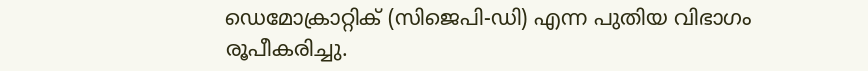ഡെമോക്രാറ്റിക് (സിജെപി-ഡി) എന്ന പുതിയ വിഭാഗം രൂപീകരിച്ചു.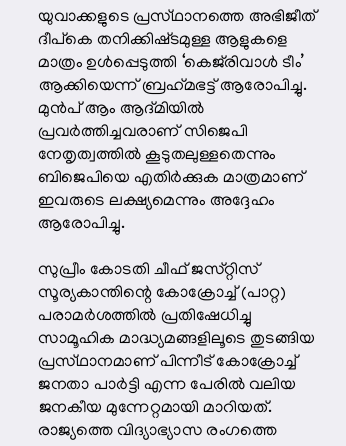യുവാക്കളുടെ പ്രസ്‌ഥാനത്തെ അഭിജീത് ദീപ്‌കെ തനിക്കിഷ്‌ടമുള്ള ആളുകളെ മാത്രം ഉൾപ്പെടുത്തി ‘കെജ്‌രിവാൾ ടീം’ ആക്കിയെന്ന് ബ്രഹ്‌മഭട്ട് ആരോപിച്ചു. മുൻപ് ആം ആദ്‌മിയിൽ പ്രവർത്തിച്ചവരാണ് സിജെപി നേതൃത്വത്തിൽ കൂടുതലുള്ളതെന്നും ബിജെപിയെ എതിർക്കുക മാത്രമാണ് ഇവരുടെ ലക്ഷ്യമെന്നും അദ്ദേഹം ആരോപിച്ചു.

സുപ്രീം കോടതി ചീഫ് ജസ്‌റ്റിസ്‌ സൂര്യകാന്തിന്റെ കോക്രോച്ച് (പാറ്റ) പരാമർശത്തിൽ പ്രതിഷേധിച്ചു സാമൂഹിക മാദ്ധ്യമങ്ങളിലൂടെ തുടങ്ങിയ പ്രസ്‌ഥാനമാണ് പിന്നീട് കോക്രോച്ച് ജനതാ പാർട്ടി എന്ന പേരിൽ വലിയ ജനകീയ മുന്നേറ്റമായി മാറിയത്. രാജ്യത്തെ വിദ്യാഭ്യാസ രംഗത്തെ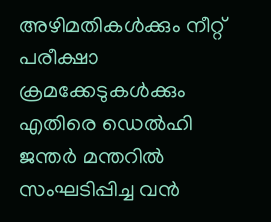അഴിമതികൾക്കും നീറ്റ് പരീക്ഷാ ക്രമക്കേടുകൾക്കും എതിരെ ഡെൽഹി ജന്തർ മന്തറിൽ സംഘടിപ്പിച്ച വൻ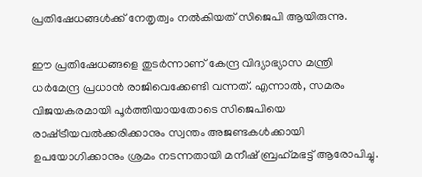പ്രതിഷേധങ്ങൾക്ക് നേതൃത്വം നൽകിയത് സിജെപി ആയിരുന്നു.

ഈ പ്രതിഷേധങ്ങളെ തുടർന്നാണ് കേന്ദ്ര വിദ്യാഭ്യാസ മന്ത്രി ധർമേന്ദ്ര പ്രധാൻ രാജിവെക്കേണ്ടി വന്നത്. എന്നാൽ, സമരം വിജയകരമായി പൂർത്തിയായതോടെ സിജെപിയെ രാഷ്‌ട്രീയവൽക്കരിക്കാനും സ്വന്തം അജണ്ടകൾക്കായി ഉപയോഗിക്കാനും ശ്രമം നടന്നതായി മനീഷ് ബ്രഹ്‌മഭട്ട് ആരോപിച്ചു.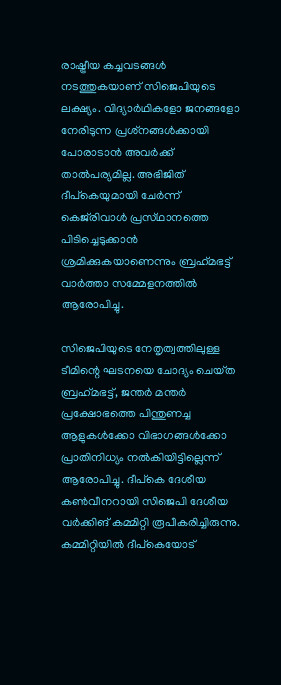രാഷ്ട്രീയ കച്ചവടങ്ങൾ നടത്തുകയാണ് സിജെപിയുടെ ലക്ഷ്യം. വിദ്യാർഥികളോ ജനങ്ങളോ നേരിടുന്ന പ്രശ്‌നങ്ങൾക്കായി പോരാടാൻ അവർക്ക് താൽപര്യമില്ല. അഭിജിത് ദീപ്‌കെയുമായി ചേർന്ന് കെജ്‌രിവാൾ പ്രസ്‌ഥാനത്തെ പിടിച്ചെടുക്കാൻ ശ്രമിക്കുകയാണെന്നും ബ്രഹ്‌മഭട്ട് വാർത്താ സമ്മേളനത്തിൽ ആരോപിച്ചു.

സിജെപിയുടെ നേതൃത്വത്തിലുള്ള ടീമിന്റെ ഘടനയെ ചോദ്യം ചെയ്‌ത ബ്രഹ്‌മഭട്ട്, ജന്തർ മന്തർ പ്രക്ഷോഭത്തെ പിന്തുണച്ച ആളുകൾക്കോ വിഭാഗങ്ങൾക്കോ പ്രാതിനിധ്യം നൽകിയിട്ടില്ലെന്ന് ആരോപിച്ചു. ദീപ്‌കെ ദേശീയ കൺവീനറായി സിജെപി ദേശീയ വർക്കിങ് കമ്മിറ്റി രൂപീകരിച്ചിരുന്നു. കമ്മിറ്റിയിൽ ദീപ്‌കെയോട്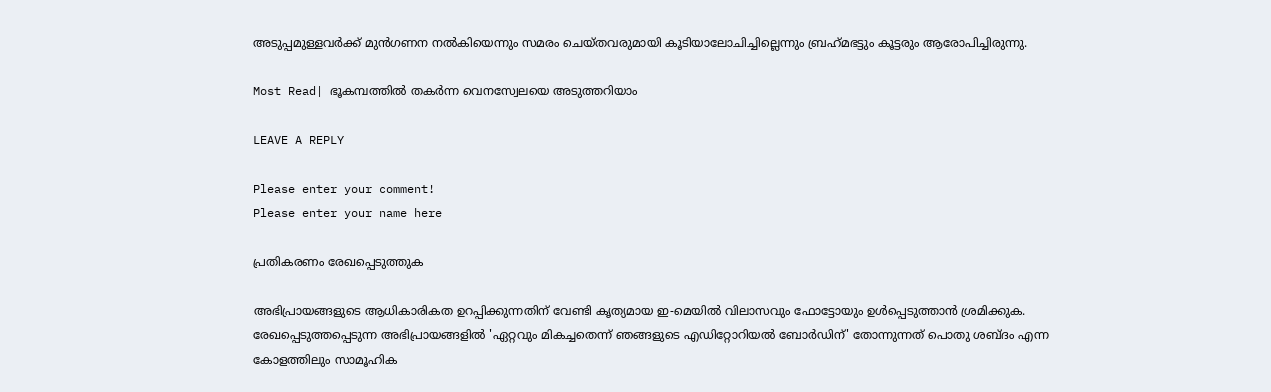അടുപ്പമുള്ളവർക്ക് മുൻഗണന നൽകിയെന്നും സമരം ചെയ്‌തവരുമായി കൂടിയാലോചിച്ചില്ലെന്നും ബ്രഹ്‌മഭട്ടും കൂട്ടരും ആരോപിച്ചിരുന്നു.

Most Read| ഭൂകമ്പത്തിൽ തകർന്ന വെനസ്വേലയെ അടുത്തറിയാം

LEAVE A REPLY

Please enter your comment!
Please enter your name here

പ്രതികരണം രേഖപ്പെടുത്തുക

അഭിപ്രായങ്ങളുടെ ആധികാരികത ഉറപ്പിക്കുന്നതിന് വേണ്ടി കൃത്യമായ ഇ-മെയിൽ വിലാസവും ഫോട്ടോയും ഉൾപ്പെടുത്താൻ ശ്രമിക്കുക. രേഖപ്പെടുത്തപ്പെടുന്ന അഭിപ്രായങ്ങളിൽ 'ഏറ്റവും മികച്ചതെന്ന് ഞങ്ങളുടെ എഡിറ്റോറിയൽ ബോർഡിന്' തോന്നുന്നത് പൊതു ശബ്‌ദം എന്ന കോളത്തിലും സാമൂഹിക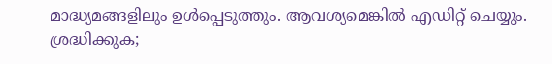മാദ്ധ്യമങ്ങളിലും ഉൾപ്പെടുത്തും. ആവശ്യമെങ്കിൽ എഡിറ്റ് ചെയ്യും. ശ്രദ്ധിക്കുക;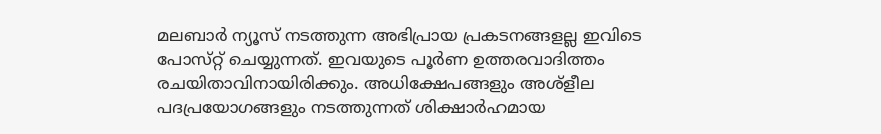മലബാർ ന്യൂസ് നടത്തുന്ന അഭിപ്രായ പ്രകടനങ്ങളല്ല ഇവിടെ പോസ്‌റ്റ് ചെയ്യുന്നത്. ഇവയുടെ പൂർണ ഉത്തരവാദിത്തം രചയിതാവിനായിരിക്കും. അധിക്ഷേപങ്ങളും അശ്‌ളീല പദപ്രയോഗങ്ങളും നടത്തുന്നത് ശിക്ഷാർഹമായ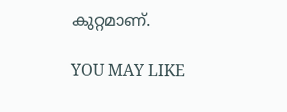കുറ്റമാണ്.

YOU MAY LIKE